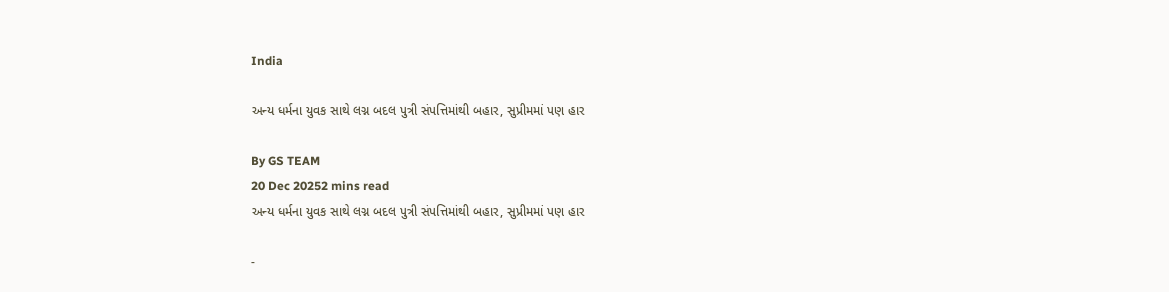India

અન્ય ધર્મના યુવક સાથે લગ્ન બદલ પુત્રી સંપત્તિમાંથી બહાર, સુપ્રીમમાં પણ હાર

By GS TEAM
20 Dec 20252 mins read
અન્ય ધર્મના યુવક સાથે લગ્ન બદલ પુત્રી સંપત્તિમાંથી બહાર, સુપ્રીમમાં પણ હાર

-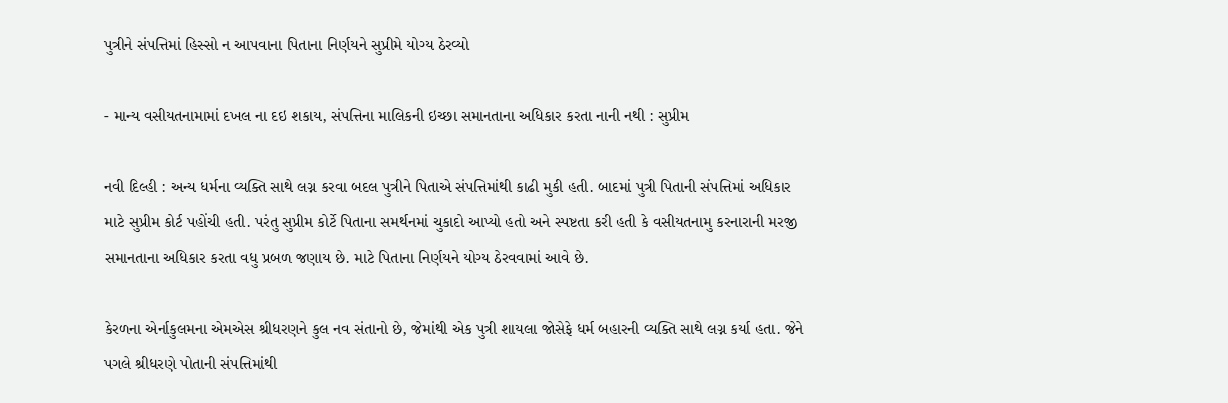પુત્રીને સંપત્તિમાં હિસ્સો ન આપવાના પિતાના નિર્ણયને સુપ્રીમે યોગ્ય ઠેરવ્યો

- માન્ય વસીયતનામામાં દખલ ના દઇ શકાય, સંપત્તિના માલિકની ઇચ્છા સમાનતાના અધિકાર કરતા નાની નથી : સુપ્રીમ

નવી દિલ્હી : અન્ય ધર્મના વ્યક્તિ સાથે લગ્ન કરવા બદલ પુત્રીને પિતાએ સંપત્તિમાંથી કાઢી મુકી હતી. બાદમાં પુત્રી પિતાની સંપત્તિમાં અધિકાર માટે સુપ્રીમ કોર્ટ પહોંચી હતી. પરંતુ સુપ્રીમ કોર્ટે પિતાના સમર્થનમાં ચુકાદો આપ્યો હતો અને સ્પષ્ટતા કરી હતી કે વસીયતનામુ કરનારાની મરજી સમાનતાના અધિકાર કરતા વધુ પ્રબળ જણાય છે. માટે પિતાના નિર્ણયને યોગ્ય ઠેરવવામાં આવે છે.

કેરળના એર્નાકુલમના એમએસ શ્રીધરણને કુલ નવ સંતાનો છે, જેમાંથી એક પુત્રી શાયલા જોસેફે ધર્મ બહારની વ્યક્તિ સાથે લગ્ન કર્યા હતા. જેને પગલે શ્રીધરણે પોતાની સંપત્તિમાંથી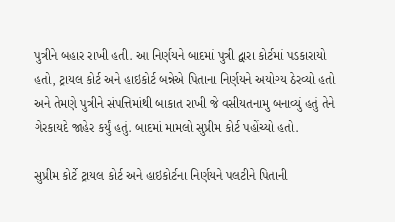પુત્રીને બહાર રાખી હતી. આ નિર્ણયને બાદમાં પુત્રી દ્વારા કોર્ટમાં પડકારાયો હતો, ટ્રાયલ કોર્ટ અને હાઇકોર્ટ બન્નેએ પિતાના નિર્ણયને અયોગ્ય ઠેરવ્યો હતો અને તેમણે પુત્રીને સંપત્તિમાંથી બાકાત રાખી જે વસીયતનામુ બનાવ્યું હતું તેને ગેરકાયદે જાહેર કર્યું હતું. બાદમાં મામલો સુપ્રીમ કોર્ટ પહોંચ્યો હતો.

સુપ્રીમ કોર્ટે ટ્રાયલ કોર્ટ અને હાઇકોર્ટના નિર્ણયને પલટીને પિતાની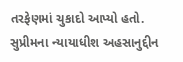તરફેણમાં ચુકાદો આપ્યો હતો. સુપ્રીમના ન્યાયાધીશ અહસાનુદ્દીન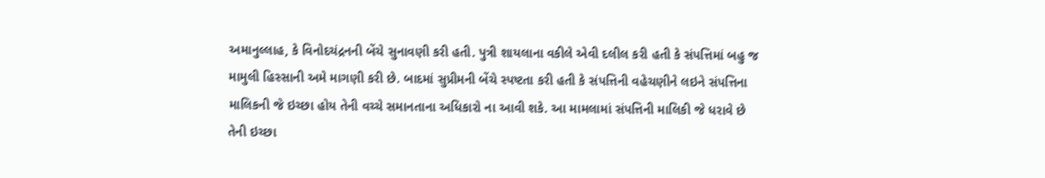અમાનુલ્લાહ, કે વિનોદચંદ્રનની બેંચે સુનાવણી કરી હતી. પુત્રી શાયલાના વકીલે એવી દલીલ કરી હતી કે સંપત્તિમાં બહુ જ મામુલી હિસ્સાની અમે માગણી કરી છે. બાદમાં સુપ્રીમની બેંચે સ્પષ્ટતા કરી હતી કે સંપત્તિની વહેચણીને લઇને સંપત્તિના માલિકની જે ઇચ્છા હોય તેની વચ્ચે સમાનતાના અધિકારો ના આવી શકે. આ મામલામાં સંપત્તિની માલિકી જે ધરાવે છે તેની ઇચ્છા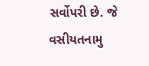સર્વોપરી છે. જે વસીયતનામુ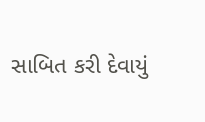સાબિત કરી દેવાયું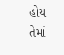હોય તેમાં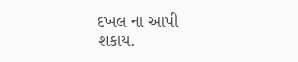દખલ ના આપી શકાય.